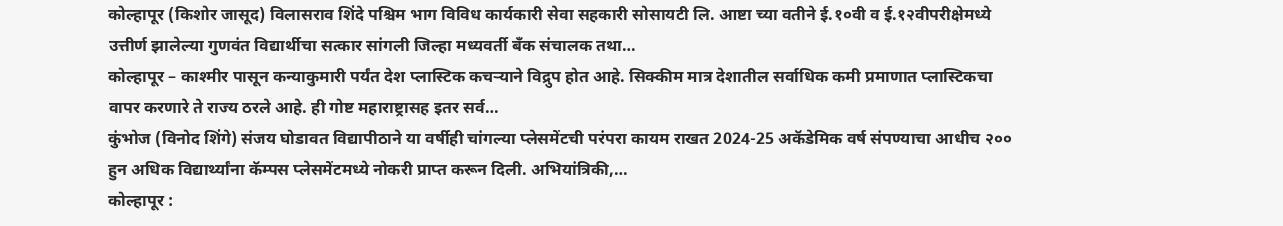कोल्हापूर (किशोर जासूद) विलासराव शिंदे पश्चिम भाग विविध कार्यकारी सेवा सहकारी सोसायटी लि. आष्टा च्या वतीने ई.१०वी व ई.१२वीपरीक्षेमध्ये उत्तीर्ण झालेल्या गुणवंत विद्यार्थीचा सत्कार सांगली जिल्हा मध्यवर्ती बँक संचालक तथा…
कोल्हापूर – काश्मीर पासून कन्याकुमारी पर्यंत देश प्लास्टिक कचऱ्याने विद्रुप होत आहे. सिक्कीम मात्र देशातील सर्वाधिक कमी प्रमाणात प्लास्टिकचा वापर करणारे ते राज्य ठरले आहे. ही गोष्ट महाराष्ट्रासह इतर सर्व…
कुंभोज (विनोद शिंगे) संजय घोडावत विद्यापीठाने या वर्षीही चांगल्या प्लेसमेंटची परंपरा कायम राखत 2024-25 अकॅडेमिक वर्ष संपण्याचा आधीच २०० हुन अधिक विद्यार्थ्यांना कॅम्पस प्लेसमेंटमध्ये नोकरी प्राप्त करून दिली. अभियांत्रिकी,…
कोल्हापूर :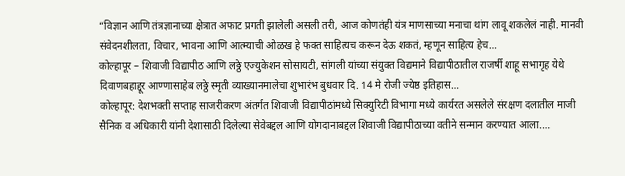“विज्ञान आणि तंत्रज्ञानाच्या क्षेत्रात अफाट प्रगती झालेली असली तरी, आज कोणतंही यंत्र माणसाच्या मनाचा थांग लावू शकलेलं नाही. मानवी संवेदनशीलता, विचार, भावना आणि आत्म्याची ओळख हे फक्त साहित्यच करून देऊ शकतं, म्हणून साहित्य हेच…
कोल्हापूर – शिवाजी विद्यापीठ आणि लठ्ठे एज्युकेशन सोसायटी, सांगली यांच्या संयुक्त विद्यमाने विद्यापीठातील राजर्षी शाहू सभागृह येथे दिवाणबहाद्दूर आण्णासाहेब लठ्ठे स्मृती व्याख्यानमालेचा शुभारंभ बुधवार दि. 14 मे रोजी ज्येष्ठ इतिहास…
कोल्हापूर: देशभक्ती सप्ताह साजरीकरण अंतर्गत शिवाजी विद्यापीठांमध्ये सिक्युरिटी विभागा मध्ये कार्यरत असलेले संरक्षण दलातील माजी सैनिक व अधिकारी यांनी देशासाठी दिलेल्या सेवेबद्दल आणि योगदानाबद्दल शिवाजी विद्यापीठाच्या वतीने सन्मान करण्यात आला.…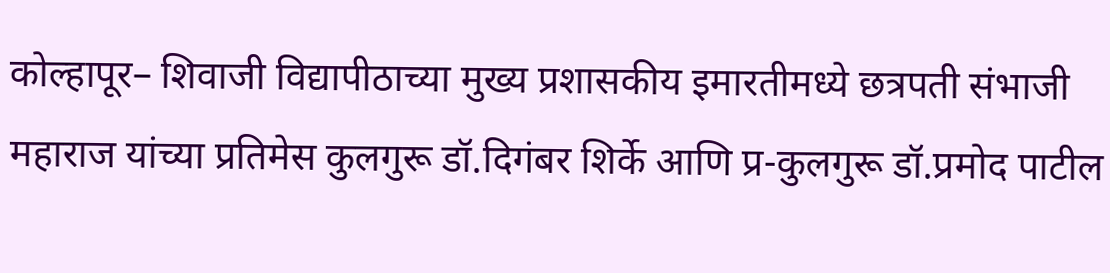कोल्हापूर– शिवाजी विद्यापीठाच्या मुख्य प्रशासकीय इमारतीमध्ये छत्रपती संभाजी महाराज यांच्या प्रतिमेस कुलगुरू डॉ.दिगंबर शिर्के आणि प्र-कुलगुरू डॉ.प्रमोद पाटील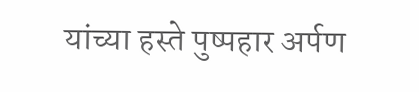यांच्या हस्ते पुष्पहार अर्पण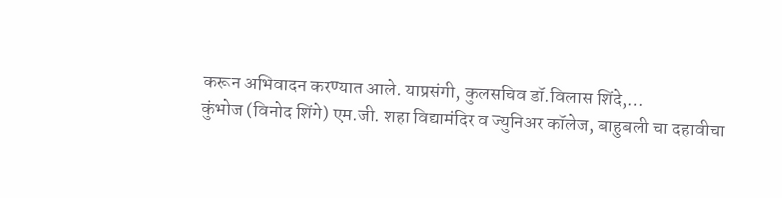करून अभिवादन करण्यात आले. याप्रसंगी, कुलसचिव डॉ.विलास शिंदे,…
कुंभोज (विनोद शिंगे) एम.जी. शहा विद्यामंदिर व ज्युनिअर कॉलेज, बाहुबली चा दहावीचा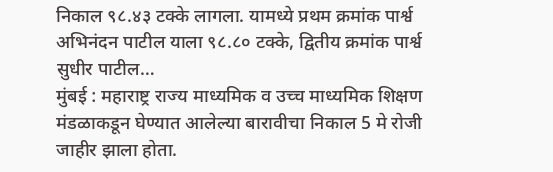निकाल ९८.४३ टक्के लागला. यामध्ये प्रथम क्रमांक पार्श्व अभिनंदन पाटील याला ९८.८० टक्के, द्वितीय क्रमांक पार्श्व सुधीर पाटील…
मुंबई : महाराष्ट्र राज्य माध्यमिक व उच्च माध्यमिक शिक्षण मंडळाकडून घेण्यात आलेल्या बारावीचा निकाल 5 मे रोजी जाहीर झाला होता.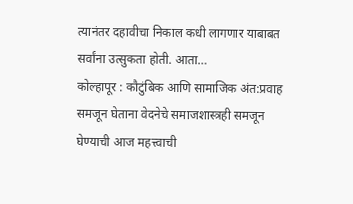त्यानंतर दहावीचा निकाल कधी लागणार याबाबत सर्वांना उत्सुकता होती. आता…
कोल्हापूर : कौटुंबिक आणि सामाजिक अंत:प्रवाह समजून घेताना वेदनेचे समाजशास्त्रही समजून घेण्याची आज महत्त्वाची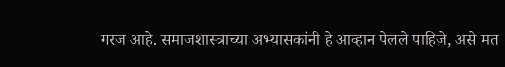गरज आहे. समाजशास्त्राच्या अभ्यासकांनी हे आव्हान पेलले पाहिजे, असे मत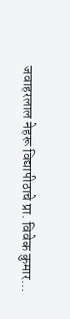जवाहरलाल नेहरू विद्यापीठाचे प्रा. विवेक कुमार…